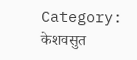Category: केशवसुत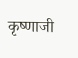कृष्णाजी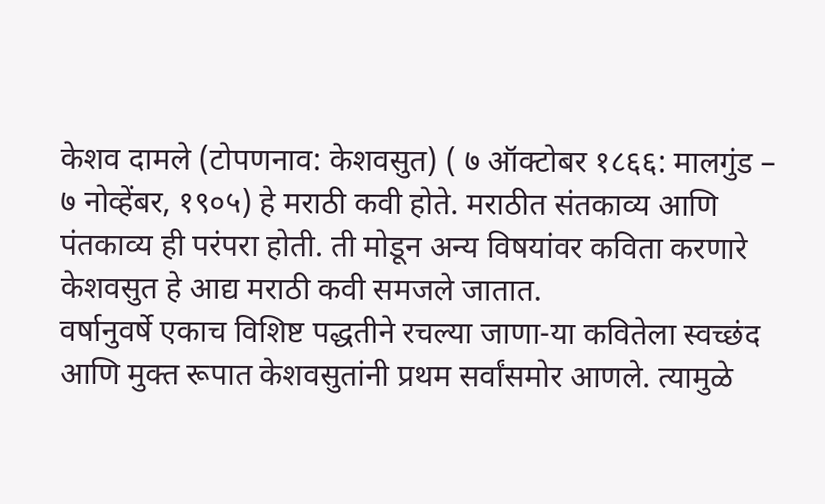केशव दामले (टोपणनाव: केशवसुत) ( ७ ऑक्टोबर १८६६: मालगुंड – ७ नोव्हेंबर, १९०५) हे मराठी कवी होते. मराठीत संतकाव्य आणि पंतकाव्य ही परंपरा होती. ती मोडून अन्य विषयांवर कविता करणारे केशवसुत हे आद्य मराठी कवी समजले जातात.
वर्षानुवर्षे एकाच विशिष्ट पद्धतीने रचल्या जाणा-या कवितेला स्वच्छंद आणि मुक्त रूपात केशवसुतांनी प्रथम सर्वांसमोर आणले. त्यामुळे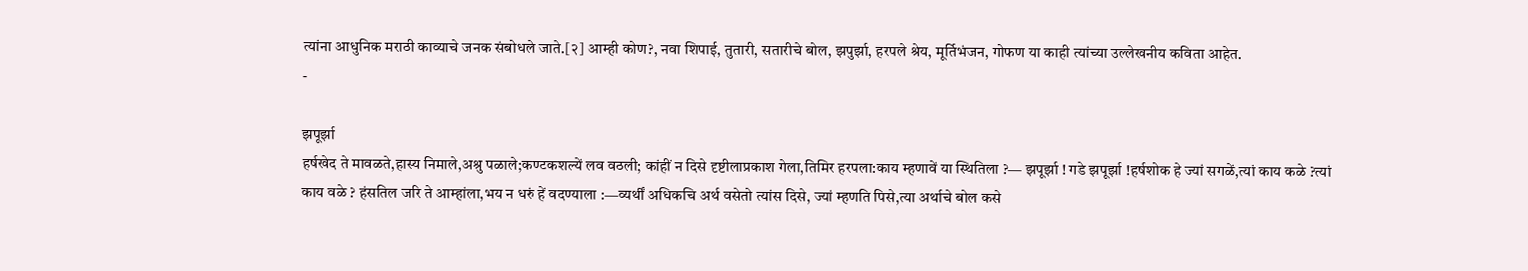त्यांना आधुनिक मराठी काव्याचे जनक संबोधले जाते.[२] आम्ही कोण?, नवा शिपाई, तुतारी, सतारीचे बोल, झपुर्झा, हरपले श्रेय, मूर्तिभंजन, गोफण या काही त्यांच्या उल्लेखनीय कविता आहेत.
-

झपूर्झा
हर्षखेद ते मावळते,हास्य निमाले,अश्रु पळाले;कण्टकशल्यें लव वठली; कांहीं न दिसे दृष्टीलाप्रकाश गेला,तिमिर हरपला:काय म्हणावें या स्थितिला ?— झपूर्झा ! गडे झपूर्झा !हर्षशोक हे ज्यां सगळें,त्यां काय कळे ?त्यां काय वळे ? हंसतिल जरि ते आम्हांला,भय न धरुं हें वदण्याला :—व्यर्थीं अधिकचि अर्थ वसेतो त्यांस दिसे, ज्यां म्हणति पिसे,त्या अर्थाचे बोल कसे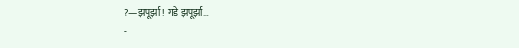?—झपूर्झा ! गडे झपूर्झा…
-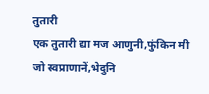तुतारी
एक तुतारी द्या मज आणुनी,फुंकिन मी जो स्वप्राणानें,भेदुनि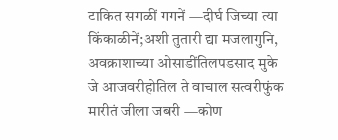टाकित सगळीं गगनें —दीर्घ जिच्या त्या किंकाळीनें;अशी तुतारी द्या मजलागुनि, अवक्राशाच्या ओसाडींतिलपडसाद मुके जे आजवरीहोतिल ते वाचाल सत्वरीफुंक मारीतं जीला जबरी —कोण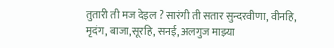तुतारी ती मज देइल ? सारंगी ती सतार सुन्दरवीणा, वीनहि, मृदंग, बाजा,सूरहि, सनई, अलगुज माझ्या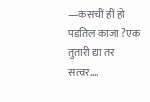—कसचीं हीं हो पडतिल काजा ?एक तुतारी द्या तर सत्वर.…